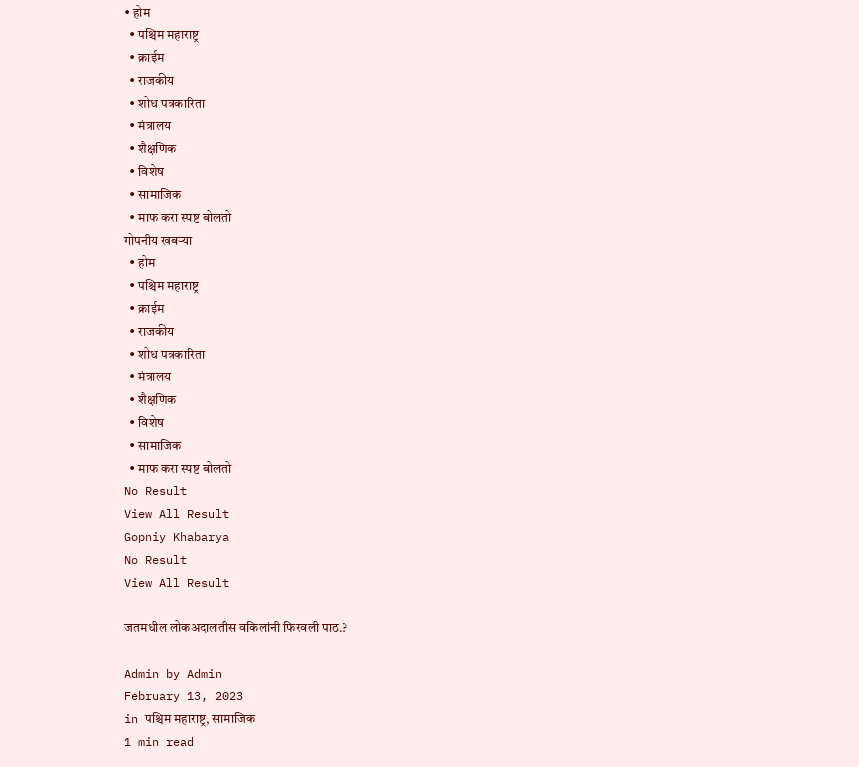• होम
  • पश्चिम महाराष्ट्र
  • क्राईम
  • राजकीय
  • शोध पत्रकारिता
  • मंत्रालय
  • शैक्षणिक
  • विशेष
  • सामाजिक
  • माफ करा स्पष्ट बोलतो
गोपनीय खबऱ्या
  • होम
  • पश्चिम महाराष्ट्र
  • क्राईम
  • राजकीय
  • शोध पत्रकारिता
  • मंत्रालय
  • शैक्षणिक
  • विशेष
  • सामाजिक
  • माफ करा स्पष्ट बोलतो
No Result
View All Result
Gopniy Khabarya
No Result
View All Result

जतमधील लोकअदालतीस वकिलांनी फिरवली पाठ.?

Admin by Admin
February 13, 2023
in पश्चिम महाराष्ट्र, सामाजिक
1 min read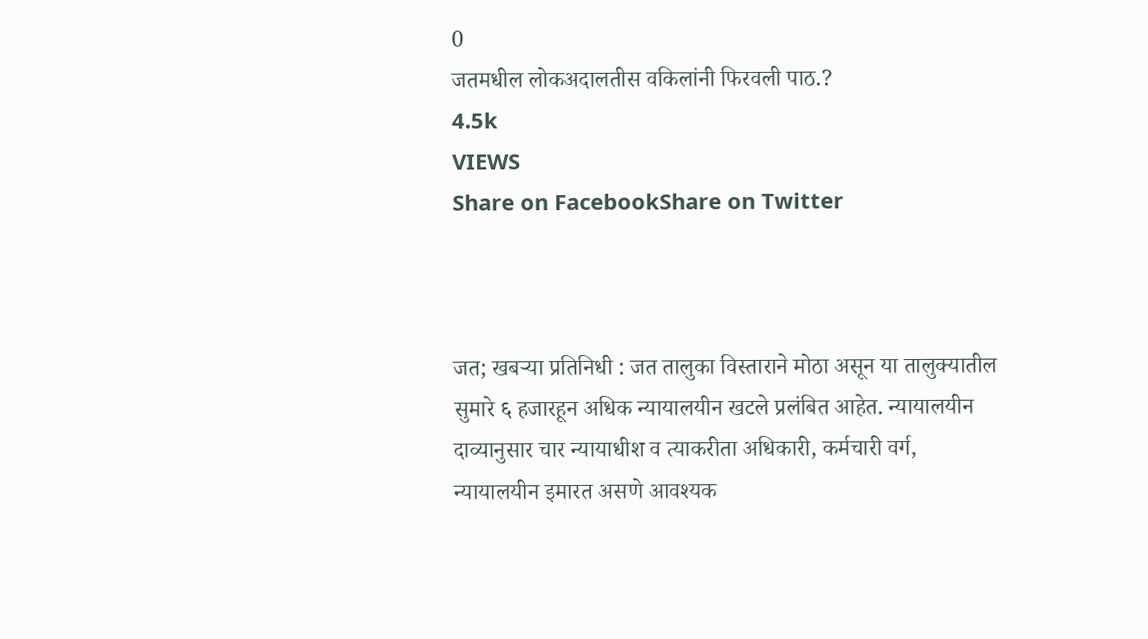0
जतमधील लोकअदालतीस वकिलांनी फिरवली पाठ.?
4.5k
VIEWS
Share on FacebookShare on Twitter



जत; खबऱ्या प्रतिनिधी : जत तालुका विस्ताराने मोठा असून या तालुक्यातील सुमारे ६ हजारहून अधिक न्यायालयीन खटले प्रलंबित आहेत. न्यायालयीन दाव्यानुसार चार न्यायाधीश व त्याकरीता अधिकारी, कर्मचारी वर्ग, न्यायालयीन इमारत असणे आवश्यक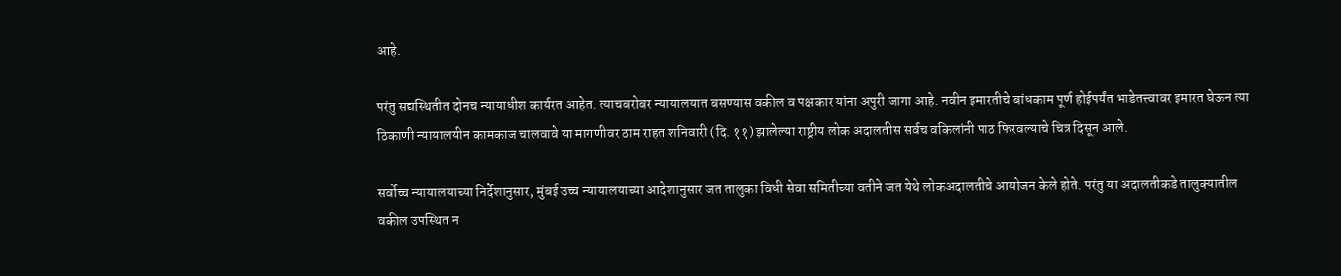आहे.

परंतु सद्यस्थितीत दोनच न्यायाधीश कार्यरत आहेत. त्याचबरोबर न्यायालयात बसण्यास वकील व पक्षकार यांना अपुरी जागा आहे. नवीन इमारतीचे बांधकाम पूर्ण होईपर्यंत भाडेतत्त्वावर इमारत घेऊन त्या ठिकाणी न्यायालयीन कामकाज चालवावे या मागणीवर ठाम राहत शनिवारी (दि. ११) झालेल्या राष्ट्रीय लोक अदालतीस सर्वच वकिलांनी पाठ फिरवल्याचे चित्र दिसून आले.

सर्वोच्च न्यायालयाच्या निर्देशानुसार, मुंबई उच्च न्यायालयाच्या आदेशानुसार जत तालुका विधी सेवा समितीच्या वतीने जत येथे लोकअदालतीचे आयोजन केले होते. परंतु या अदालतीकडे तालुक्यातील वकील उपस्थित न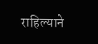राहिल्याने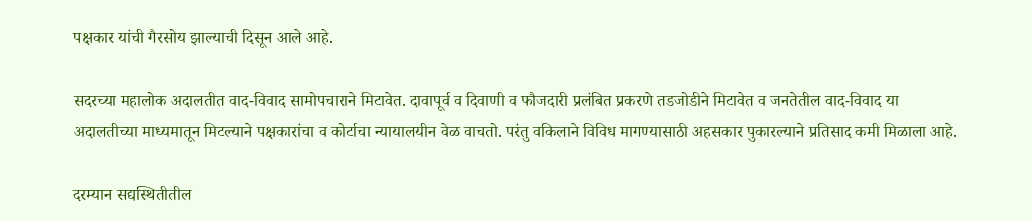पक्षकार यांची गैरसोय झाल्याची दिसून आले आहे.

सदरच्या महालोक अदालतीत वाद-विवाद सामोपचाराने मिटावेत. दावापूर्व व दिवाणी व फौजदारी प्रलंबित प्रकरणे तडजोडीने मिटावेत व जनतेतील वाद-विवाद या अदालतीच्या माध्यमातून मिटल्याने पक्षकारांचा व कोर्टाचा न्यायालयीन वेळ वाचतो. परंतु वकिलाने विविध मागण्यासाठी अहसकार पुकारल्याने प्रतिसाद कमी मिळाला आहे.

दरम्यान सद्यस्थितीतील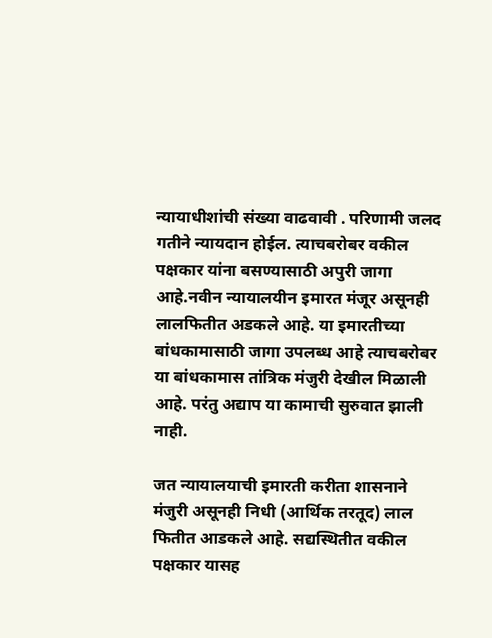न्यायाधीशांची संख्या वाढवावी . परिणामी जलद गतीने न्यायदान होईल. त्याचबरोबर वकील पक्षकार यांना बसण्यासाठी अपुरी जागा आहे.नवीन न्यायालयीन इमारत मंजूर असूनही लालफितीत अडकले आहे. या इमारतीच्या बांधकामासाठी जागा उपलब्ध आहे त्याचबरोबर या बांधकामास तांत्रिक मंजुरी देखील मिळाली आहे. परंतु अद्याप या कामाची सुरुवात झाली नाही.

जत न्यायालयाची इमारती करीता शासनाने मंजुरी असूनही निधी (आर्थिक तरतूद) लाल फितीत आडकले आहे. सद्यस्थितीत वकील पक्षकार यासह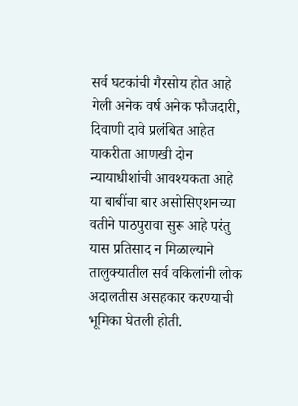सर्व घटकांची गैरसोय होत आहे गेली अनेक वर्ष अनेक फौजदारी, दिवाणी दावे प्रलंबित आहेत याकरीता आणखी दोन न्यायाधीशांची आवश्यकता आहे या बाबींचा बार असोसिएशनच्या वतीने पाठपुरावा सुरू आहे परंतु यास प्रतिसाद न मिळाल्याने तालुक्यातील सर्व वकिलांनी लोक अदालतीस असहकार करण्याची भूमिका घेतली होती.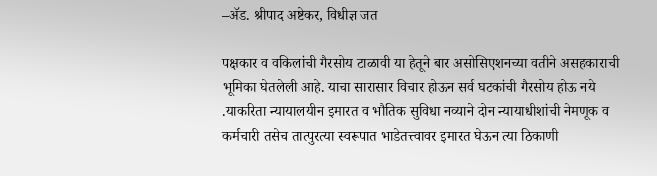–ॲड. श्रीपाद अष्टेकर, विधीज्ञ जत

पक्षकार व वकिलांची गैरसोय टाळावी या हेतूने बार असोसिएशनच्या वतीने असहकाराची भूमिका घेतलेली आहे. याचा सारासार विचार होऊन सर्व घटकांची गैरसोय होऊ नये .याकरिता न्यायालयीन इमारत व भौतिक सुविधा नव्याने दोन न्यायाधीशांची नेमणूक व कर्मचारी तसेच तात्पुरत्या स्वरूपात भाडेतत्त्वावर इमारत घेऊन त्या ठिकाणी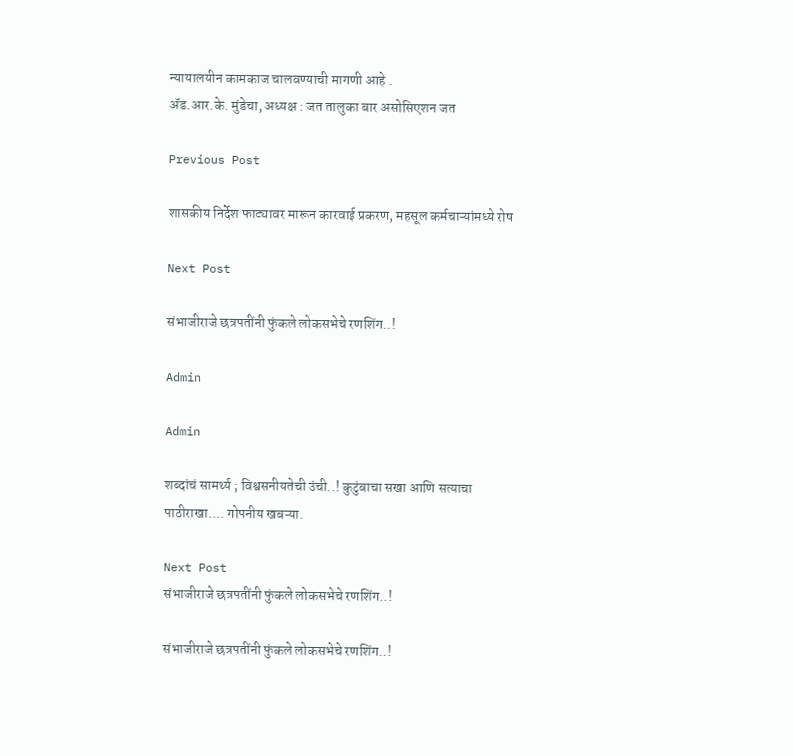न्यायालयीन कामकाज चालवण्याची मागणी आहे .
ॲड.आर.के. मुंडेचा, अध्यक्ष : जत तालुका बार असोसिएशन जत

Previous Post

शासकीय निर्देश फाट्यावर मारून कारवाई प्रकरण, महसूल कर्मचाऱ्यांमध्ये रोष

Next Post

संभाजीराजे छत्रपतींनी फुंकले लोकसभेचे रणशिंग..!

Admin

Admin

शब्दांचं सामर्थ्य ; विश्वसनीयतेची उंची..! कुटुंबाचा सखा आणि सत्याचा पाठीराखा.... गोपनीय खबऱ्या.

Next Post
संभाजीराजे छत्रपतींनी फुंकले लोकसभेचे रणशिंग..!

संभाजीराजे छत्रपतींनी फुंकले लोकसभेचे रणशिंग..!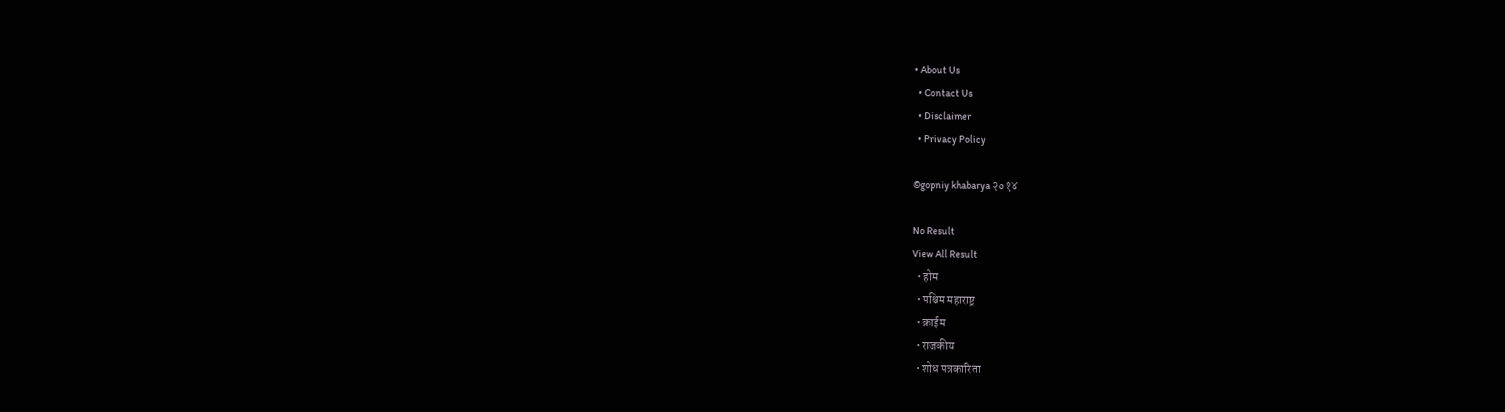• About Us
  • Contact Us
  • Disclaimer
  • Privacy Policy

©gopniy khabarya २०१४

No Result
View All Result
  • होम
  • पश्चिम महाराष्ट्र
  • क्राईम
  • राजकीय
  • शोध पत्रकारिता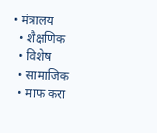• मंत्रालय
  • शैक्षणिक
  • विशेष
  • सामाजिक
  • माफ करा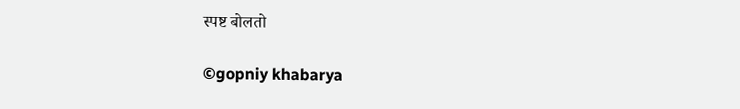स्पष्ट बोलतो

©gopniy khabarya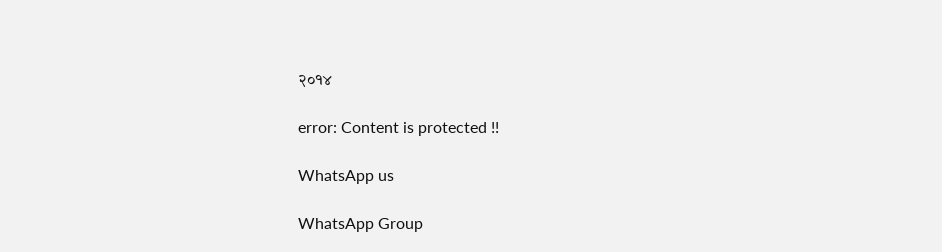२०१४

error: Content is protected !!

WhatsApp us

WhatsApp Group